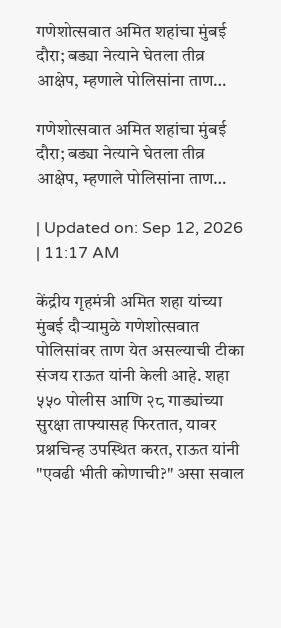गणेशोत्सवात अमित शहांचा मुंबई दौरा; बड्या नेत्याने घेतला तीव्र आक्षेप, म्हणाले पोलिसांना ताण…

गणेशोत्सवात अमित शहांचा मुंबई दौरा; बड्या नेत्याने घेतला तीव्र आक्षेप, म्हणाले पोलिसांना ताण…

| Updated on: Sep 12, 2026 | 11:17 AM

केंद्रीय गृहमंत्री अमित शहा यांच्या मुंबई दौऱ्यामुळे गणेशोत्सवात पोलिसांवर ताण येत असल्याची टीका संजय राऊत यांनी केली आहे. शहा ५५० पोलीस आणि २८ गाड्यांच्या सुरक्षा ताफ्यासह फिरतात, यावर प्रश्नचिन्ह उपस्थित करत, राऊत यांनी "एवढी भीती कोणाची?" असा सवाल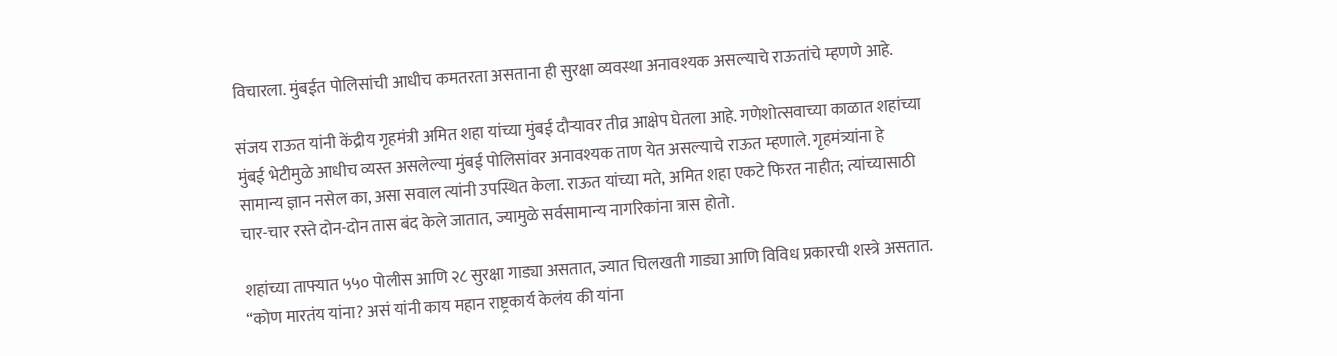विचारला. मुंबईत पोलिसांची आधीच कमतरता असताना ही सुरक्षा व्यवस्था अनावश्यक असल्याचे राऊतांचे म्हणणे आहे.

संजय राऊत यांनी केंद्रीय गृहमंत्री अमित शहा यांच्या मुंबई दौऱ्यावर तीव्र आक्षेप घेतला आहे. गणेशोत्सवाच्या काळात शहांच्या मुंबई भेटीमुळे आधीच व्यस्त असलेल्या मुंबई पोलिसांवर अनावश्यक ताण येत असल्याचे राऊत म्हणाले. गृहमंत्र्यांना हे सामान्य ज्ञान नसेल का, असा सवाल त्यांनी उपस्थित केला. राऊत यांच्या मते, अमित शहा एकटे फिरत नाहीत; त्यांच्यासाठी चार-चार रस्ते दोन-दोन तास बंद केले जातात, ज्यामुळे सर्वसामान्य नागरिकांना त्रास होतो.

शहांच्या ताफ्यात ५५० पोलीस आणि २८ सुरक्षा गाड्या असतात, ज्यात चिलखती गाड्या आणि विविध प्रकारची शस्त्रे असतात. “कोण मारतंय यांना? असं यांनी काय महान राष्ट्रकार्य केलंय की यांना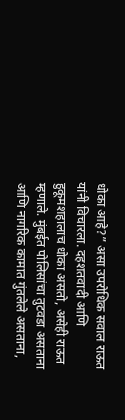धोका आहे?” असा उपरोधिक सवाल राऊत यांनी विचारला. दहशतवादी आणि हुकूमशहालाच धोका असतो, असेही राऊत म्हणाले. मुंबईत पोलिसांचा तुटवडा असताना आणि नागरिक कामात गुंतलेले असताना,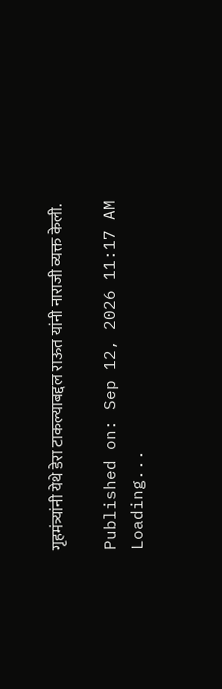गृहमंत्र्यांनी येथे डेरा टाकल्याबद्दल राऊत यांनी नाराजी व्यक्त केली.

Published on: Sep 12, 2026 11:17 AM
Loading...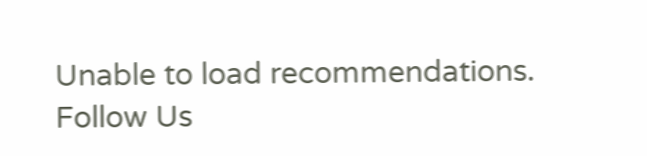Unable to load recommendations.
Follow Us